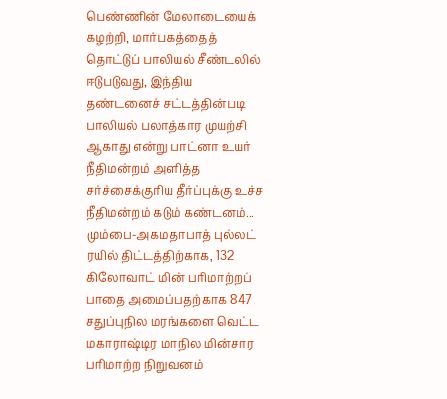பெண்ணின் மேலாடையைக் கழற்றி, மார்பகத்தைத் தொட்டுப் பாலியல் சீண்டலில் ஈடுபடுவது, இந்திய தண்டனைச் சட்டத்தின்படி பாலியல் பலாத்கார முயற்சி ஆகாது என்று பாட்னா உயர் நீதிமன்றம் அளித்த சர்ச்சைக்குரிய தீர்ப்புக்கு உச்ச நீதிமன்றம் கடும் கண்டனம்...
மும்பை-அகமதாபாத் புல்லட் ரயில் திட்டத்திற்காக, 132 கிலோவாட் மின் பரிமாற்றப் பாதை அமைப்பதற்காக 847 சதுப்புநில மரங்களை வெட்ட மகாராஷ்டிர மாநில மின்சார பரிமாற்ற நிறுவனம்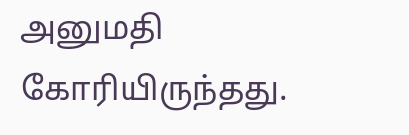அனுமதி கோரியிருந்தது.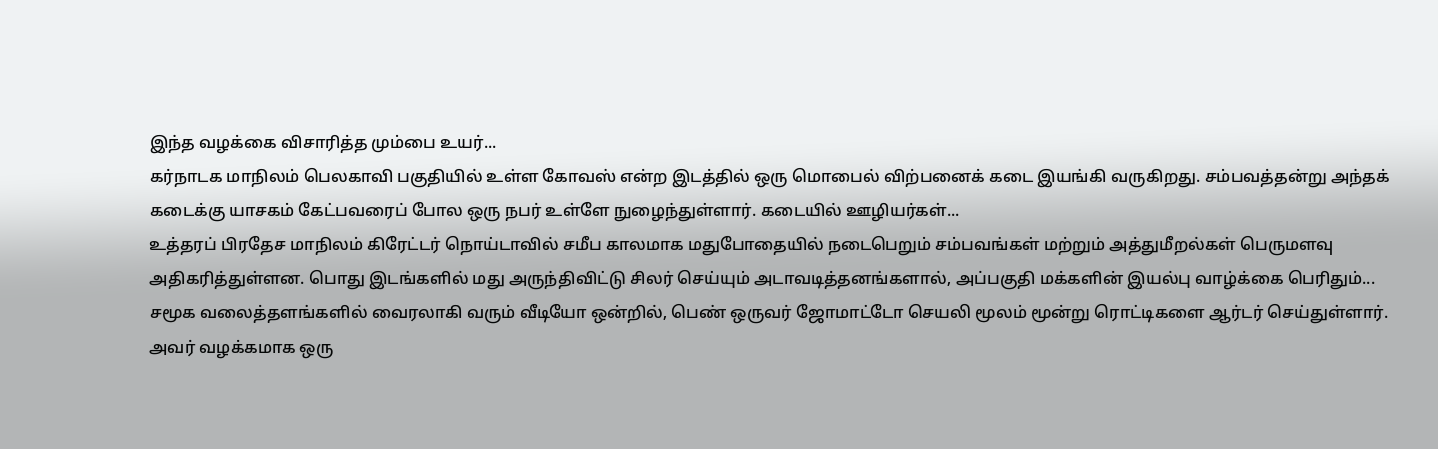இந்த வழக்கை விசாரித்த மும்பை உயர்...
கர்நாடக மாநிலம் பெலகாவி பகுதியில் உள்ள கோவஸ் என்ற இடத்தில் ஒரு மொபைல் விற்பனைக் கடை இயங்கி வருகிறது. சம்பவத்தன்று அந்தக் கடைக்கு யாசகம் கேட்பவரைப் போல ஒரு நபர் உள்ளே நுழைந்துள்ளார். கடையில் ஊழியர்கள்...
உத்தரப் பிரதேச மாநிலம் கிரேட்டர் நொய்டாவில் சமீப காலமாக மதுபோதையில் நடைபெறும் சம்பவங்கள் மற்றும் அத்துமீறல்கள் பெருமளவு அதிகரித்துள்ளன. பொது இடங்களில் மது அருந்திவிட்டு சிலர் செய்யும் அடாவடித்தனங்களால், அப்பகுதி மக்களின் இயல்பு வாழ்க்கை பெரிதும்...
சமூக வலைத்தளங்களில் வைரலாகி வரும் வீடியோ ஒன்றில், பெண் ஒருவர் ஜோமாட்டோ செயலி மூலம் மூன்று ரொட்டிகளை ஆர்டர் செய்துள்ளார். அவர் வழக்கமாக ஒரு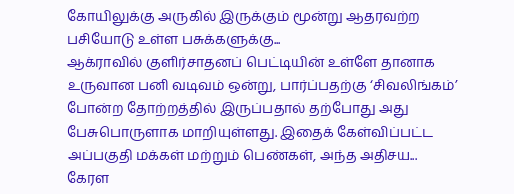கோயிலுக்கு அருகில் இருக்கும் மூன்று ஆதரவற்ற பசியோடு உள்ள பசுக்களுக்கு...
ஆக்ராவில் குளிர்சாதனப் பெட்டியின் உள்ளே தானாக உருவான பனி வடிவம் ஒன்று, பார்ப்பதற்கு ‘சிவலிங்கம்’ போன்ற தோற்றத்தில் இருப்பதால் தற்போது அது பேசுபொருளாக மாறியுள்ளது. இதைக் கேள்விப்பட்ட அப்பகுதி மக்கள் மற்றும் பெண்கள், அந்த அதிசய...
கேரள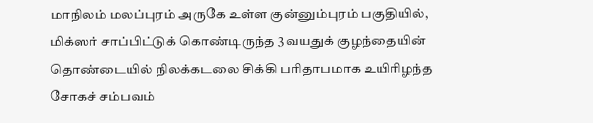மாநிலம் மலப்புரம் அருகே உள்ள குன்னும்புரம் பகுதியில், மிக்ஸர் சாப்பிட்டுக் கொண்டிருந்த 3 வயதுக் குழந்தையின் தொண்டையில் நிலக்கடலை சிக்கி பரிதாபமாக உயிரிழந்த சோகச் சம்பவம்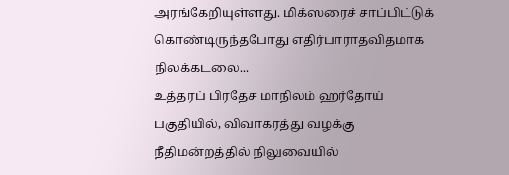அரங்கேறியுள்ளது. மிக்ஸரைச் சாப்பிட்டுக் கொண்டிருந்தபோது எதிர்பாராதவிதமாக நிலக்கடலை...
உத்தரப் பிரதேச மாநிலம் ஹர்தோய் பகுதியில், விவாகரத்து வழக்கு நீதிமன்றத்தில் நிலுவையில்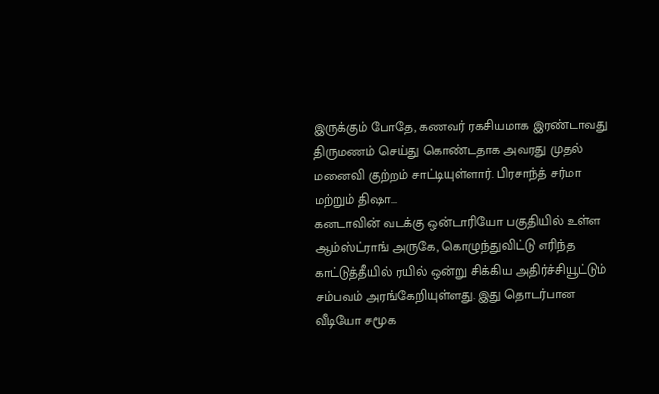இருக்கும் போதே, கணவர் ரகசியமாக இரண்டாவது திருமணம் செய்து கொண்டதாக அவரது முதல் மனைவி குற்றம் சாட்டியுள்ளார். பிரசாந்த் சர்மா மற்றும் திஷா...
கனடாவின் வடக்கு ஒன்டாரியோ பகுதியில் உள்ள ஆம்ஸ்ட்ராங் அருகே, கொழுந்துவிட்டு எரிந்த காட்டுத்தீயில் ரயில் ஒன்று சிக்கிய அதிர்ச்சியூட்டும் சம்பவம் அரங்கேறியுள்ளது. இது தொடர்பான வீடியோ சமூக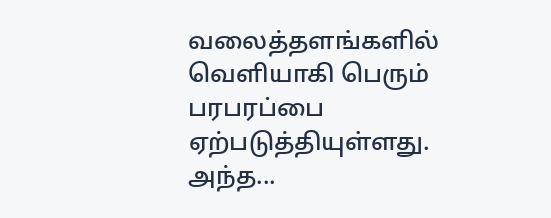வலைத்தளங்களில் வெளியாகி பெரும் பரபரப்பை ஏற்படுத்தியுள்ளது. அந்த...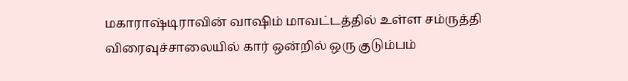மகாராஷ்டிராவின் வாஷிம் மாவட்டத்தில் உள்ள சம்ருத்தி விரைவுச்சாலையில் கார் ஒன்றில் ஒரு குடும்பம்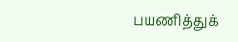பயணித்துக்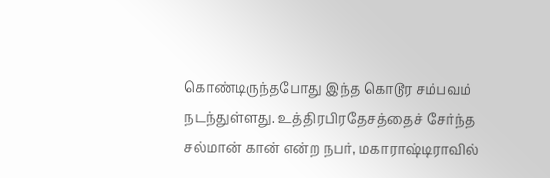கொண்டிருந்தபோது இந்த கொடூர சம்பவம் நடந்துள்ளது. உத்திரபிரதேசத்தைச் சேர்ந்த சல்மான் கான் என்ற நபர், மகாராஷ்டிராவில்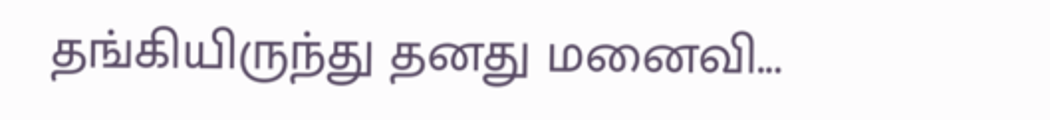தங்கியிருந்து தனது மனைவி...